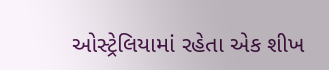ઓસ્ટ્રેલિયામાં રહેતા એક શીખ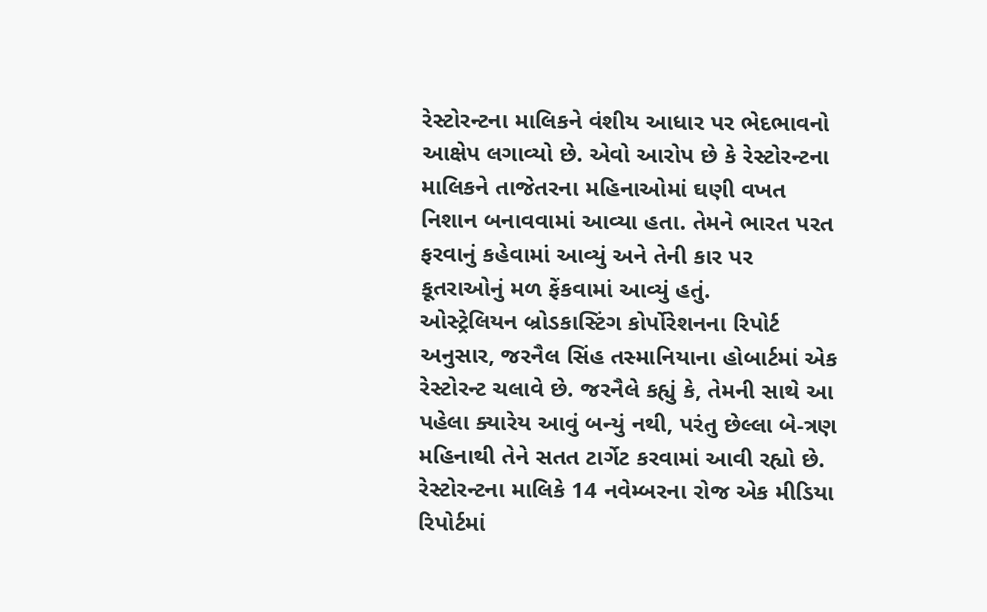રેસ્ટોરન્ટના માલિકને વંશીય આધાર પર ભેદભાવનો આક્ષેપ લગાવ્યો છે. એવો આરોપ છે કે રેસ્ટોરન્ટના માલિકને તાજેતરના મહિનાઓમાં ઘણી વખત નિશાન બનાવવામાં આવ્યા હતા. તેમને ભારત પરત ફરવાનું કહેવામાં આવ્યું અને તેની કાર પર કૂતરાઓનું મળ ફેંકવામાં આવ્યું હતું.
ઓસ્ટ્રેલિયન બ્રોડકાસ્ટિંગ કોર્પોરેશનના રિપોર્ટ અનુસાર, જરનૈલ સિંહ તસ્માનિયાના હોબાર્ટમાં એક રેસ્ટોરન્ટ ચલાવે છે. જરનૈલે કહ્યું કે, તેમની સાથે આ પહેલા ક્યારેય આવું બન્યું નથી, પરંતુ છેલ્લા બે-ત્રણ મહિનાથી તેને સતત ટાર્ગેટ કરવામાં આવી રહ્યો છે.
રેસ્ટોરન્ટના માલિકે 14 નવેમ્બરના રોજ એક મીડિયા રિપોર્ટમાં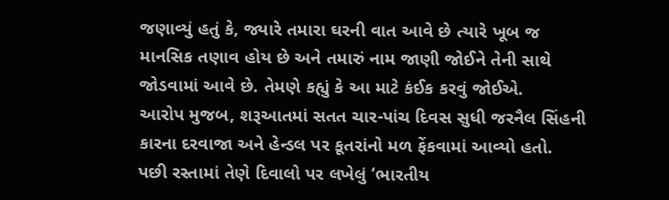જણાવ્યું હતું કે, જ્યારે તમારા ઘરની વાત આવે છે ત્યારે ખૂબ જ માનસિક તણાવ હોય છે અને તમારું નામ જાણી જોઈને તેની સાથે જોડવામાં આવે છે. તેમણે કહ્યું કે આ માટે કંઈક કરવું જોઈએ.
આરોપ મુજબ, શરૂઆતમાં સતત ચાર-પાંચ દિવસ સુધી જરનૈલ સિંહની કારના દરવાજા અને હેન્ડલ પર કૂતરાંનો મળ ફેંકવામાં આવ્યો હતો. પછી રસ્તામાં તેણે દિવાલો પર લખેલું ‘ભારતીય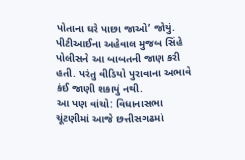પોતાના ઘરે પાછા જાઓ’ જોયું. પીટીઆઈના અહેવાલ મુજબ સિંહે પોલીસને આ બાબતની જાણ કરી હતી. પરંતુ વીડિયો પુરાવાના અભાવે કંઈ જાણી શકાયું નથી.
આ પણ વાંચો: વિધાનાસભા ચૂંટણીમાં આજે છત્તીસગઢમાં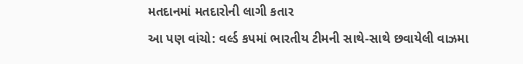મતદાનમાં મતદારોની લાગી કતાર
આ પણ વાંચો: વર્લ્ડ કપમાં ભારતીય ટીમની સાથે-સાથે છવાયેલી વાઝમા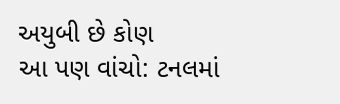અયુબી છે કોણ
આ પણ વાંચો: ટનલમાં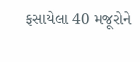ફસાયેલા 40 મજૂરોને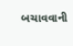બચાવવાની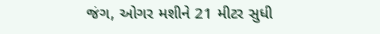જંગ, ઓગર મશીને 21 મીટર સુધી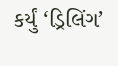કર્યું ‘ડ્રિલિંગ’